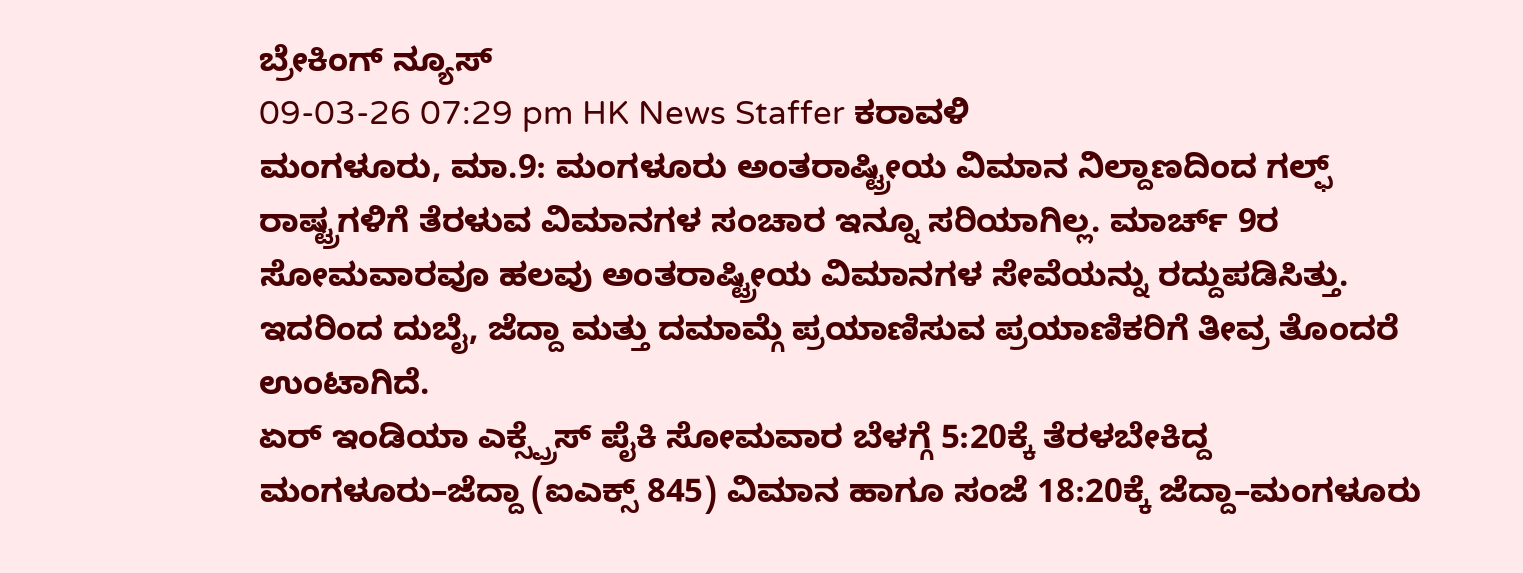ಬ್ರೇಕಿಂಗ್ ನ್ಯೂಸ್
09-03-26 07:29 pm HK News Staffer ಕರಾವಳಿ
ಮಂಗಳೂರು, ಮಾ.9: ಮಂಗಳೂರು ಅಂತರಾಷ್ಟ್ರೀಯ ವಿಮಾನ ನಿಲ್ದಾಣದಿಂದ ಗಲ್ಫ್ ರಾಷ್ಟ್ರಗಳಿಗೆ ತೆರಳುವ ವಿಮಾನಗಳ ಸಂಚಾರ ಇನ್ನೂ ಸರಿಯಾಗಿಲ್ಲ. ಮಾರ್ಚ್ 9ರ ಸೋಮವಾರವೂ ಹಲವು ಅಂತರಾಷ್ಟ್ರೀಯ ವಿಮಾನಗಳ ಸೇವೆಯನ್ನು ರದ್ದುಪಡಿಸಿತ್ತು. ಇದರಿಂದ ದುಬೈ, ಜೆದ್ದಾ ಮತ್ತು ದಮಾಮ್ಗೆ ಪ್ರಯಾಣಿಸುವ ಪ್ರಯಾಣಿಕರಿಗೆ ತೀವ್ರ ತೊಂದರೆ ಉಂಟಾಗಿದೆ.
ಏರ್ ಇಂಡಿಯಾ ಎಕ್ಸ್ಪ್ರೆಸ್ ಪೈಕಿ ಸೋಮವಾರ ಬೆಳಗ್ಗೆ 5:20ಕ್ಕೆ ತೆರಳಬೇಕಿದ್ದ ಮಂಗಳೂರು–ಜೆದ್ದಾ (ಐಎಕ್ಸ್ 845) ವಿಮಾನ ಹಾಗೂ ಸಂಜೆ 18:20ಕ್ಕೆ ಜೆದ್ದಾ–ಮಂಗಳೂರು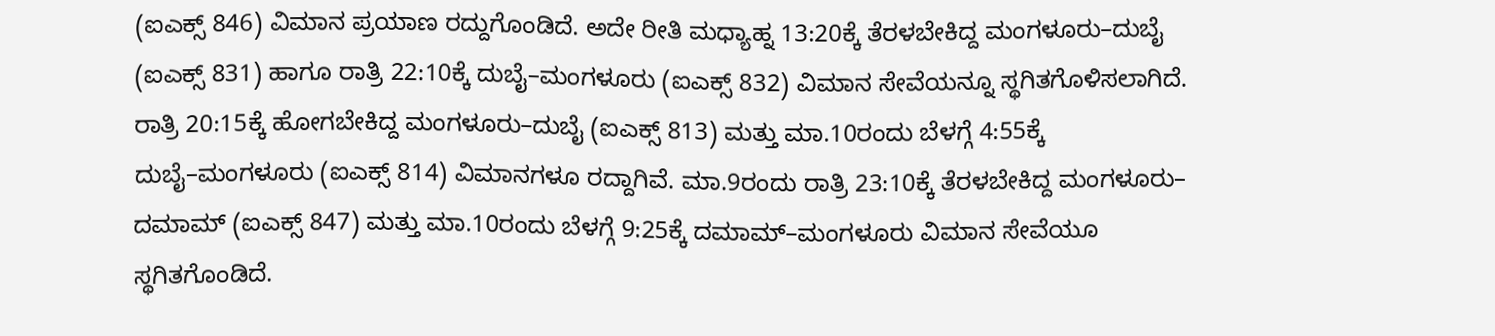(ಐಎಕ್ಸ್ 846) ವಿಮಾನ ಪ್ರಯಾಣ ರದ್ದುಗೊಂಡಿದೆ. ಅದೇ ರೀತಿ ಮಧ್ಯಾಹ್ನ 13:20ಕ್ಕೆ ತೆರಳಬೇಕಿದ್ದ ಮಂಗಳೂರು–ದುಬೈ (ಐಎಕ್ಸ್ 831) ಹಾಗೂ ರಾತ್ರಿ 22:10ಕ್ಕೆ ದುಬೈ–ಮಂಗಳೂರು (ಐಎಕ್ಸ್ 832) ವಿಮಾನ ಸೇವೆಯನ್ನೂ ಸ್ಥಗಿತಗೊಳಿಸಲಾಗಿದೆ.
ರಾತ್ರಿ 20:15ಕ್ಕೆ ಹೋಗಬೇಕಿದ್ದ ಮಂಗಳೂರು–ದುಬೈ (ಐಎಕ್ಸ್ 813) ಮತ್ತು ಮಾ.10ರಂದು ಬೆಳಗ್ಗೆ 4:55ಕ್ಕೆ ದುಬೈ–ಮಂಗಳೂರು (ಐಎಕ್ಸ್ 814) ವಿಮಾನಗಳೂ ರದ್ದಾಗಿವೆ. ಮಾ.9ರಂದು ರಾತ್ರಿ 23:10ಕ್ಕೆ ತೆರಳಬೇಕಿದ್ದ ಮಂಗಳೂರು– ದಮಾಮ್ (ಐಎಕ್ಸ್ 847) ಮತ್ತು ಮಾ.10ರಂದು ಬೆಳಗ್ಗೆ 9:25ಕ್ಕೆ ದಮಾಮ್–ಮಂಗಳೂರು ವಿಮಾನ ಸೇವೆಯೂ ಸ್ಥಗಿತಗೊಂಡಿದೆ.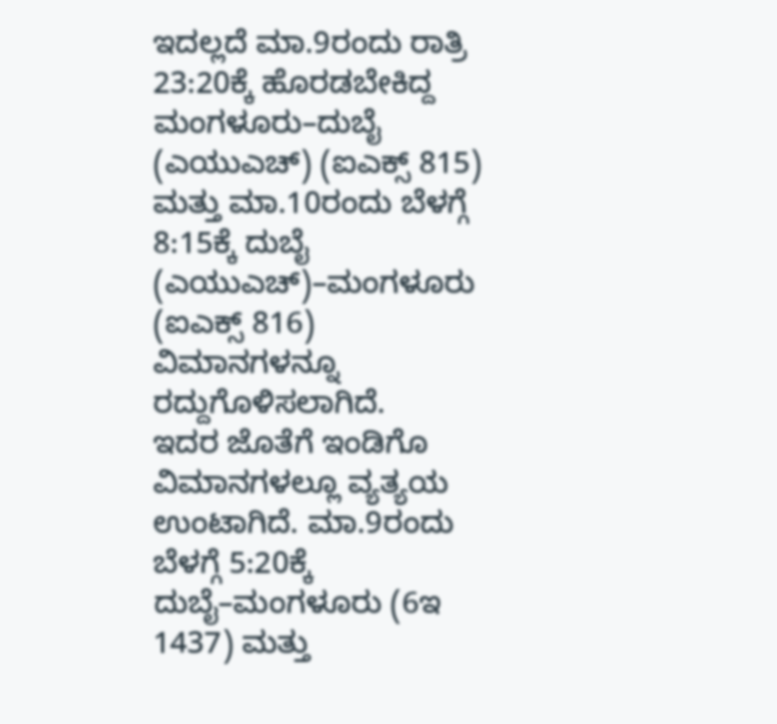ಇದಲ್ಲದೆ ಮಾ.9ರಂದು ರಾತ್ರಿ 23:20ಕ್ಕೆ ಹೊರಡಬೇಕಿದ್ದ ಮಂಗಳೂರು–ದುಬೈ (ಎಯುಎಚ್) (ಐಎಕ್ಸ್ 815) ಮತ್ತು ಮಾ.10ರಂದು ಬೆಳಗ್ಗೆ 8:15ಕ್ಕೆ ದುಬೈ (ಎಯುಎಚ್)–ಮಂಗಳೂರು (ಐಎಕ್ಸ್ 816) ವಿಮಾನಗಳನ್ನೂ ರದ್ದುಗೊಳಿಸಲಾಗಿದೆ.
ಇದರ ಜೊತೆಗೆ ಇಂಡಿಗೊ ವಿಮಾನಗಳಲ್ಲೂ ವ್ಯತ್ಯಯ ಉಂಟಾಗಿದೆ. ಮಾ.9ರಂದು ಬೆಳಗ್ಗೆ 5:20ಕ್ಕೆ ದುಬೈ–ಮಂಗಳೂರು (6ಇ 1437) ಮತ್ತು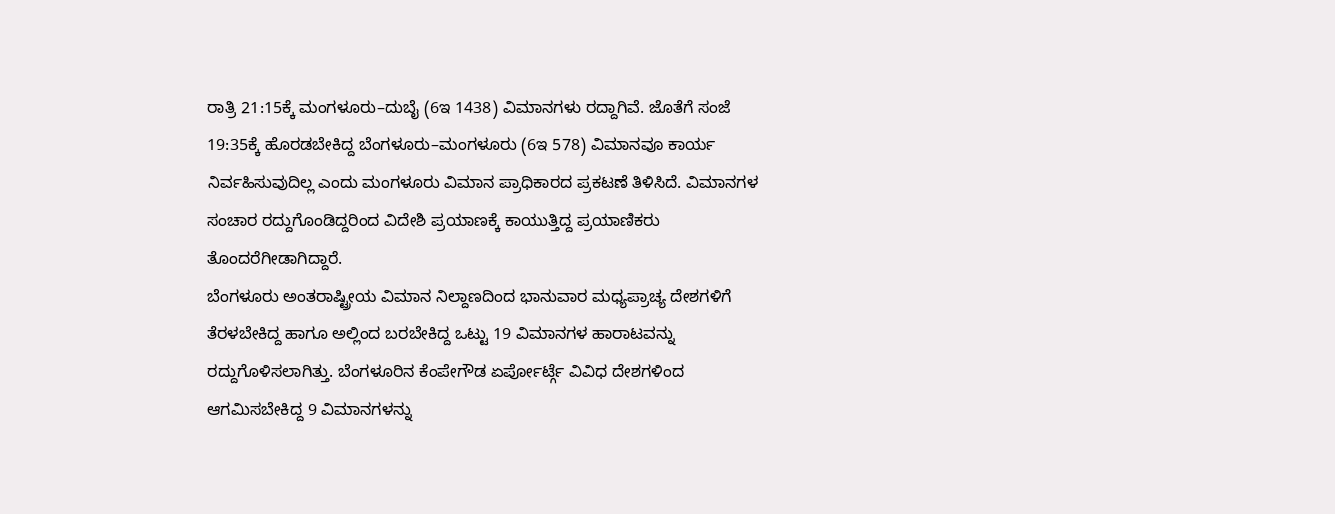ರಾತ್ರಿ 21:15ಕ್ಕೆ ಮಂಗಳೂರು–ದುಬೈ (6ಇ 1438) ವಿಮಾನಗಳು ರದ್ದಾಗಿವೆ. ಜೊತೆಗೆ ಸಂಜೆ 19:35ಕ್ಕೆ ಹೊರಡಬೇಕಿದ್ದ ಬೆಂಗಳೂರು–ಮಂಗಳೂರು (6ಇ 578) ವಿಮಾನವೂ ಕಾರ್ಯ ನಿರ್ವಹಿಸುವುದಿಲ್ಲ ಎಂದು ಮಂಗಳೂರು ವಿಮಾನ ಪ್ರಾಧಿಕಾರದ ಪ್ರಕಟಣೆ ತಿಳಿಸಿದೆ. ವಿಮಾನಗಳ ಸಂಚಾರ ರದ್ದುಗೊಂಡಿದ್ದರಿಂದ ವಿದೇಶಿ ಪ್ರಯಾಣಕ್ಕೆ ಕಾಯುತ್ತಿದ್ದ ಪ್ರಯಾಣಿಕರು ತೊಂದರೆಗೀಡಾಗಿದ್ದಾರೆ.
ಬೆಂಗಳೂರು ಅಂತರಾಷ್ಟ್ರೀಯ ವಿಮಾನ ನಿಲ್ದಾಣದಿಂದ ಭಾನುವಾರ ಮಧ್ಯಪ್ರಾಚ್ಯ ದೇಶಗಳಿಗೆ ತೆರಳಬೇಕಿದ್ದ ಹಾಗೂ ಅಲ್ಲಿಂದ ಬರಬೇಕಿದ್ದ ಒಟ್ಟು 19 ವಿಮಾನಗಳ ಹಾರಾಟವನ್ನು ರದ್ದುಗೊಳಿಸಲಾಗಿತ್ತು. ಬೆಂಗಳೂರಿನ ಕೆಂಪೇಗೌಡ ಏರ್ಪೋರ್ಟ್ಗೆ ವಿವಿಧ ದೇಶಗಳಿಂದ ಆಗಮಿಸಬೇಕಿದ್ದ 9 ವಿಮಾನಗಳನ್ನು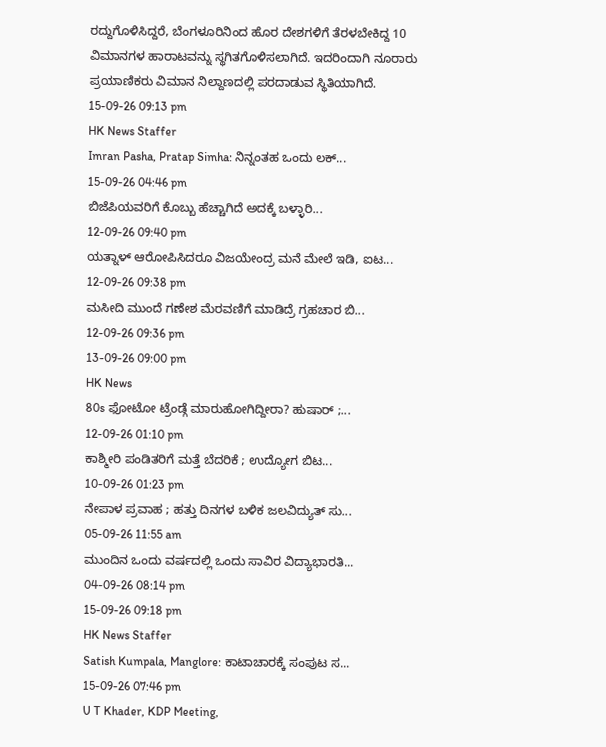ರದ್ದುಗೊಳಿಸಿದ್ದರೆ, ಬೆಂಗಳೂರಿನಿಂದ ಹೊರ ದೇಶಗಳಿಗೆ ತೆರಳಬೇಕಿದ್ದ 10 ವಿಮಾನಗಳ ಹಾರಾಟವನ್ನು ಸ್ಥಗಿತಗೊಳಿಸಲಾಗಿದೆ. ಇದರಿಂದಾಗಿ ನೂರಾರು ಪ್ರಯಾಣಿಕರು ವಿಮಾನ ನಿಲ್ದಾಣದಲ್ಲಿ ಪರದಾಡುವ ಸ್ಥಿತಿಯಾಗಿದೆ.
15-09-26 09:13 pm
HK News Staffer
Imran Pasha, Pratap Simha: ನಿನ್ನಂತಹ ಒಂದು ಲಕ್...
15-09-26 04:46 pm
ಬಿಜೆಪಿಯವರಿಗೆ ಕೊಬ್ಬು ಹೆಚ್ಚಾಗಿದೆ ಅದಕ್ಕೆ ಬಳ್ಳಾರಿ...
12-09-26 09:40 pm
ಯತ್ನಾಳ್ ಆರೋಪಿಸಿದರೂ ವಿಜಯೇಂದ್ರ ಮನೆ ಮೇಲೆ ಇಡಿ, ಐಟ...
12-09-26 09:38 pm
ಮಸೀದಿ ಮುಂದೆ ಗಣೇಶ ಮೆರವಣಿಗೆ ಮಾಡಿದ್ರೆ ಗ್ರಹಚಾರ ಬಿ...
12-09-26 09:36 pm
13-09-26 09:00 pm
HK News
80s ಫೋಟೋ ಟ್ರೆಂಡ್ಗೆ ಮಾರುಹೋಗಿದ್ದೀರಾ? ಹುಷಾರ್ ;...
12-09-26 01:10 pm
ಕಾಶ್ಮೀರಿ ಪಂಡಿತರಿಗೆ ಮತ್ತೆ ಬೆದರಿಕೆ ; ಉದ್ಯೋಗ ಬಿಟ...
10-09-26 01:23 pm
ನೇಪಾಳ ಪ್ರವಾಹ ; ಹತ್ತು ದಿನಗಳ ಬಳಿಕ ಜಲವಿದ್ಯುತ್ ಸು...
05-09-26 11:55 am
ಮುಂದಿನ ಒಂದು ವರ್ಷದಲ್ಲಿ ಒಂದು ಸಾವಿರ ವಿದ್ಯಾಭಾರತಿ...
04-09-26 08:14 pm
15-09-26 09:18 pm
HK News Staffer
Satish Kumpala, Manglore: ಕಾಟಾಚಾರಕ್ಕೆ ಸಂಪುಟ ಸ...
15-09-26 07:46 pm
U T Khader, KDP Meeting,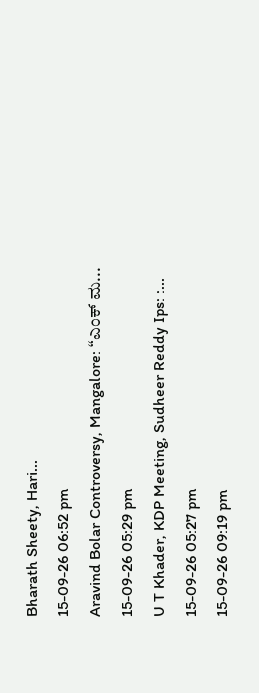Bharath Sheety, Hari...
15-09-26 06:52 pm
Aravind Bolar Controversy, Mangalore: “ಎಂಕ್ ಮ...
15-09-26 05:29 pm
U T Khader, KDP Meeting, Sudheer Reddy Ips: :...
15-09-26 05:27 pm
15-09-26 09:19 pm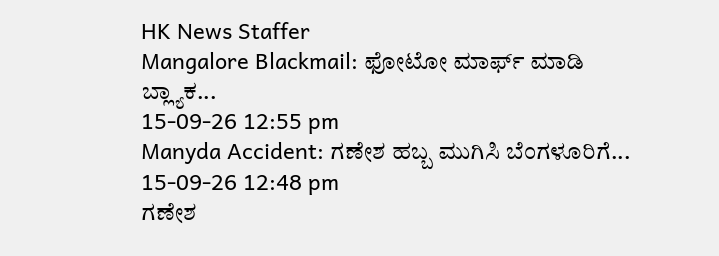HK News Staffer
Mangalore Blackmail: ಫೋಟೋ ಮಾರ್ಫ್ ಮಾಡಿ ಬ್ಲ್ಯಾಕ...
15-09-26 12:55 pm
Manyda Accident: ಗಣೇಶ ಹಬ್ಬ ಮುಗಿಸಿ ಬೆಂಗಳೂರಿಗೆ...
15-09-26 12:48 pm
ಗಣೇಶ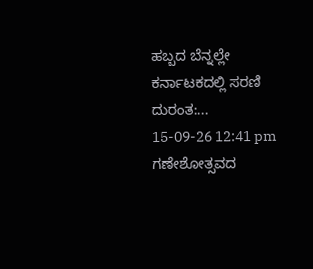ಹಬ್ಬದ ಬೆನ್ನಲ್ಲೇ ಕರ್ನಾಟಕದಲ್ಲಿ ಸರಣಿ ದುರಂತ:...
15-09-26 12:41 pm
ಗಣೇಶೋತ್ಸವದ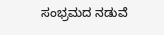ಸಂಭ್ರಮದ ನಡುವೆ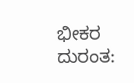ಭೀಕರ ದುರಂತ: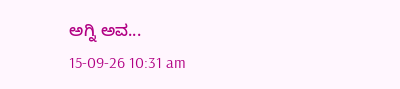ಅಗ್ನಿ ಅವ...
15-09-26 10:31 am